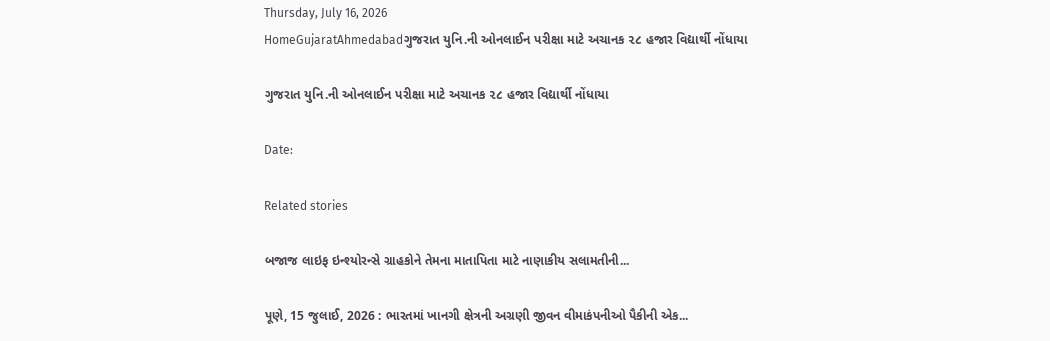Thursday, July 16, 2026
HomeGujaratAhmedabadગુજરાત યુનિ.ની ઓનલાઈન પરીક્ષા માટે અચાનક ૨૮ હજાર વિદ્યાર્થી નોંધાયા

ગુજરાત યુનિ.ની ઓનલાઈન પરીક્ષા માટે અચાનક ૨૮ હજાર વિદ્યાર્થી નોંધાયા

Date:

Related stories

બજાજ લાઇફ ઇન્શ્યોરન્સે ગ્રાહકોને તેમના માતાપિતા માટે નાણાકીય સલામતીની...

પૂણે, 15 જુલાઈ, 2026 : ભારતમાં ખાનગી ક્ષેત્રની અગ્રણી જીવન વીમાકંપનીઓ પૈકીની એક...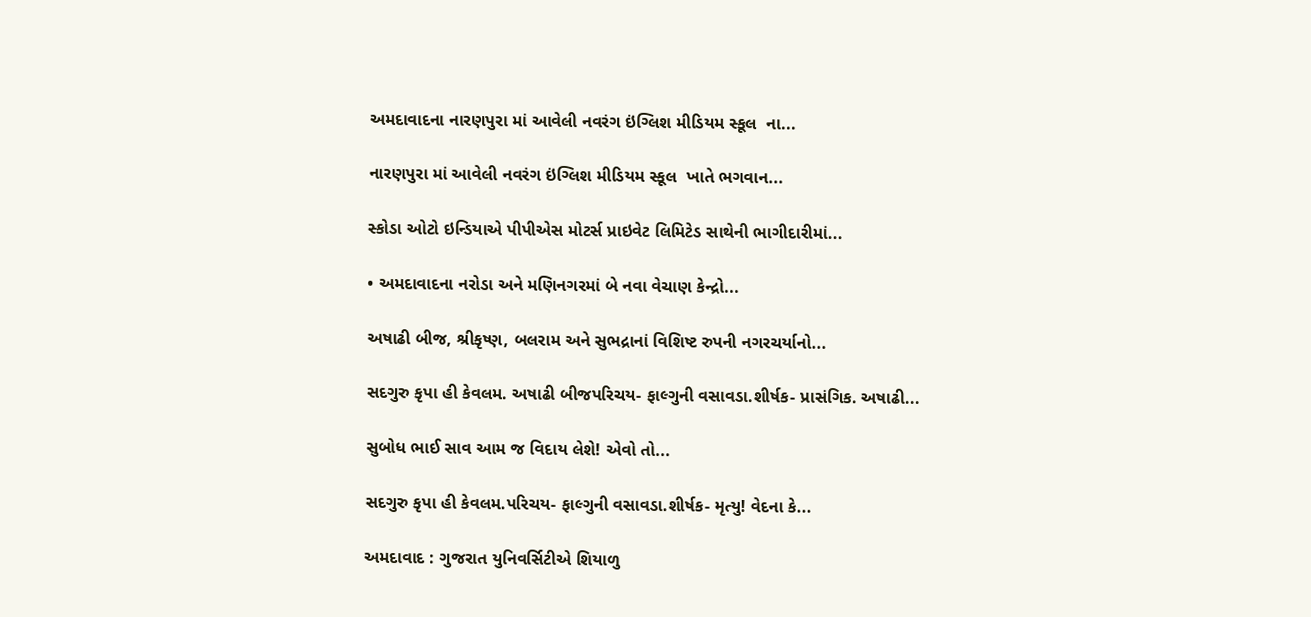અમદાવાદના નારણપુરા માં આવેલી નવરંગ ઇંગ્લિશ મીડિયમ સ્કૂલ  ના...

નારણપુરા માં આવેલી નવરંગ ઇંગ્લિશ મીડિયમ સ્કૂલ  ખાતે ભગવાન...

સ્કોડા ઓટો ઇન્ડિયાએ પીપીએસ મોટર્સ પ્રાઇવેટ લિમિટેડ સાથેની ભાગીદારીમાં...

• અમદાવાદના નરોડા અને મણિનગરમાં બે નવા વેચાણ કેન્દ્રો...

અષાઢી બીજ, શ્રીકૃષ્ણ, બલરામ અને સુભદ્રાનાં વિશિષ્ટ રુપની નગરચર્યાનો...

સદગુરુ કૃપા હી કેવલમ. અષાઢી બીજપરિચય- ફાલ્ગુની વસાવડા.શીર્ષક- પ્રાસંગિક. અષાઢી...

સુબોધ ભાઈ સાવ આમ જ વિદાય લેશે! એવો તો...

સદગુરુ કૃપા હી કેવલમ.પરિચય- ફાલ્ગુની વસાવડા.શીર્ષક- મૃત્યુ! વેદના કે...

અમદાવાદ : ગુજરાત યુનિવર્સિટીએ શિયાળુ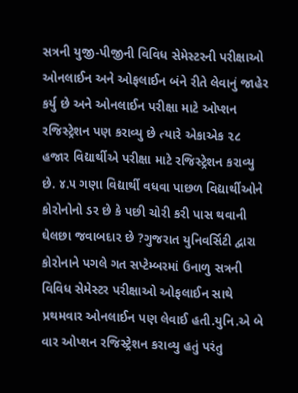સત્રની યુજી-પીજીની વિવિધ સેમેસ્ટરની પરીક્ષાઓ ઓનલાઈન અને ઓફલાઈન બંને રીતે લેવાનું જાહેર કર્યુ છે અને ઓનલાઈન પરીક્ષા માટે ઓપ્શન રજિસ્ટ્રેશન પણ કરાવ્યુ છે ત્યારે એકાએક ૨૮ હજાર વિદ્યાર્થીએ પરીક્ષા માટે રજિસ્ટ્રેશન કરાવ્યુ છે. ૪.૫ ગણા વિદ્યાર્થી વધવા પાછળ વિદ્યાર્થીઓને કોરોનોનો ડર છે કે પછી ચોરી કરી પાસ થવાની ઘેલછા જવાબદાર છે ?ગુજરાત યુનિવર્સિટી દ્વારા કોરોનાને પગલે ગત સપ્ટેમ્બરમાં ઉનાળુ સત્રની વિવિધ સેમેસ્ટર પરીક્ષાઓ ઓફલાઈન સાથે પ્રથમવાર ઓનલાઈન પણ લેવાઈ હતી.યુનિ.એ બે વાર ઓપ્શન રજિસ્ટ્રેશન કરાવ્યુ હતું પરંતુ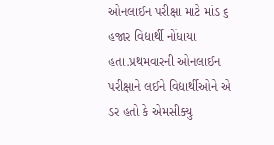ઓનલાઈન પરીક્ષા માટે માંડ ૬ હજાર વિદ્યાર્થી નોંધાયા હતા.પ્રથમવારની ઓનલાઈન પરીક્ષાને લઈને વિદ્યાર્થીઓને એ ડર હતો કે એમસીક્યુ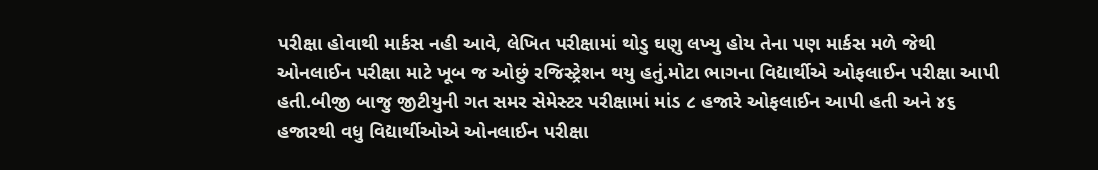પરીક્ષા હોવાથી માર્કસ નહી આવે, લેખિત પરીક્ષામાં થોડુ ઘણુ લખ્યુ હોય તેના પણ માર્કસ મળે જેથી ઓનલાઈન પરીક્ષા માટે ખૂબ જ ઓછું રજિસ્ટ્રેશન થયુ હતું.મોટા ભાગના વિદ્યાર્થીએ ઓફલાઈન પરીક્ષા આપી હતી.બીજી બાજુ જીટીયુની ગત સમર સેમેસ્ટર પરીક્ષામાં માંડ ૮ હજારે ઓફલાઈન આપી હતી અને ૪૬ હજારથી વધુ વિદ્યાર્થીઓએ ઓનલાઈન પરીક્ષા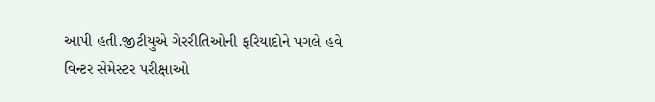આપી હતી.જીટીયુએ ગેરરીતિઓની ફરિયાદોને પગલે હવે વિન્ટર સેમેસ્ટર પરીક્ષાઓ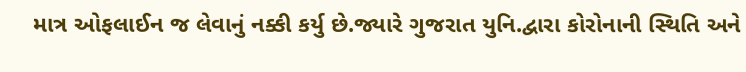માત્ર ઓફલાઈન જ લેવાનું નક્કી કર્યુ છે.જ્યારે ગુજરાત યુનિ.દ્વારા કોરોનાની સ્થિતિ અને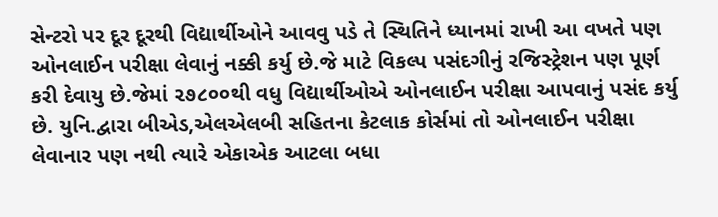સેન્ટરો પર દૂર દૂરથી વિદ્યાર્થીઓને આવવુ પડે તે સ્થિતિને ધ્યાનમાં રાખી આ વખતે પણ ઓનલાઈન પરીક્ષા લેવાનું નક્કી કર્યુ છે.જે માટે વિકલ્પ પસંદગીનું રજિસ્ટ્રેશન પણ પૂર્ણ કરી દેવાયુ છે.જેમાં ૨૭૮૦૦થી વધુ વિદ્યાર્થીઓએ ઓનલાઈન પરીક્ષા આપવાનું પસંદ કર્યુ છે. યુનિ.દ્વારા બીએડ,એલએલબી સહિતના કેટલાક કોર્સમાં તો ઓનલાઈન પરીક્ષા લેવાનાર પણ નથી ત્યારે એકાએક આટલા બધા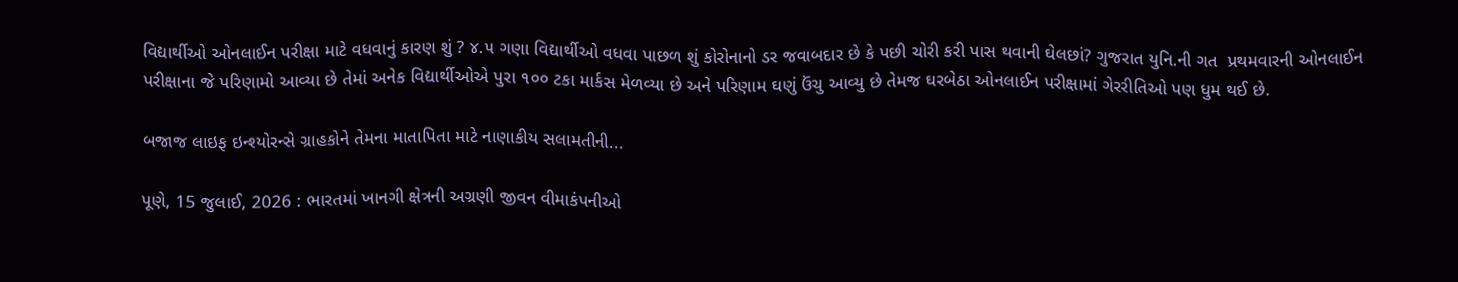વિદ્યાર્થીઓ ઓનલાઈન પરીક્ષા માટે વધવાનું કારણ શું ? ૪.૫ ગણા વિદ્યાર્થીઓ વધવા પાછળ શું કોરોનાનો ડર જવાબદાર છે કે પછી ચોરી કરી પાસ થવાની ઘેલછાં? ગુજરાત યુનિ.ની ગત  પ્રથમવારની ઓનલાઈન પરીક્ષાના જે પરિણામો આવ્યા છે તેમાં અનેક વિદ્યાર્થીઓએ પુરા ૧૦૦ ટકા માર્કસ મેળવ્યા છે અને પરિણામ ઘણું ઉંચુ આવ્યુ છે તેમજ ઘરબેઠા ઓનલાઈન પરીક્ષામાં ગેરરીતિઓ પણ ધુમ થઈ છે.

બજાજ લાઇફ ઇન્શ્યોરન્સે ગ્રાહકોને તેમના માતાપિતા માટે નાણાકીય સલામતીની...

પૂણે, 15 જુલાઈ, 2026 : ભારતમાં ખાનગી ક્ષેત્રની અગ્રણી જીવન વીમાકંપનીઓ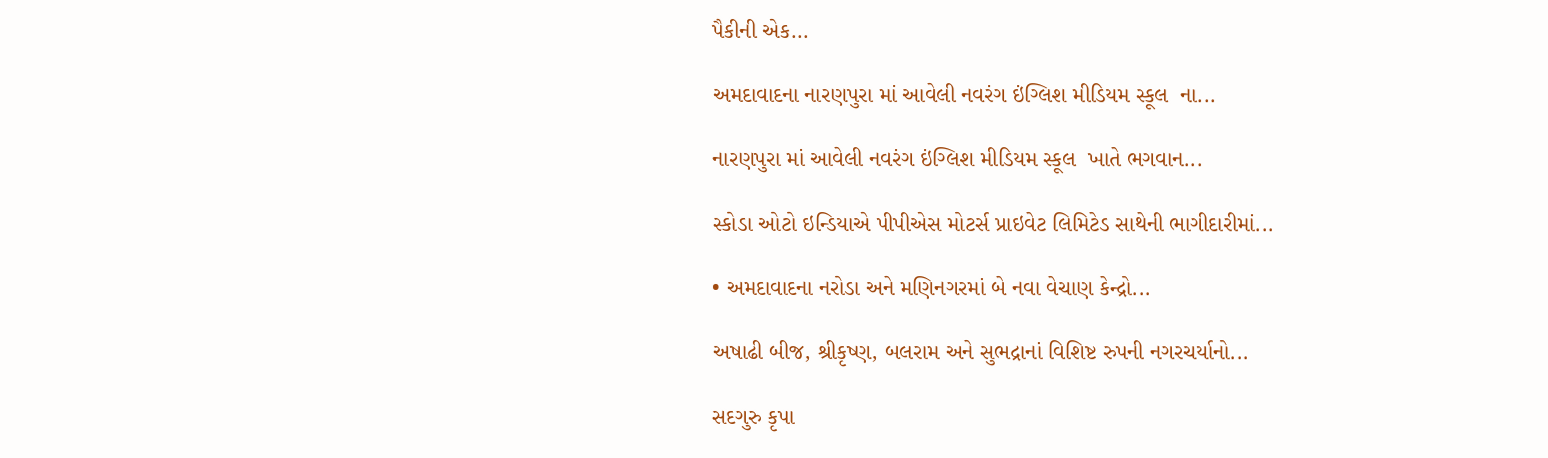પૈકીની એક...

અમદાવાદના નારણપુરા માં આવેલી નવરંગ ઇંગ્લિશ મીડિયમ સ્કૂલ  ના...

નારણપુરા માં આવેલી નવરંગ ઇંગ્લિશ મીડિયમ સ્કૂલ  ખાતે ભગવાન...

સ્કોડા ઓટો ઇન્ડિયાએ પીપીએસ મોટર્સ પ્રાઇવેટ લિમિટેડ સાથેની ભાગીદારીમાં...

• અમદાવાદના નરોડા અને મણિનગરમાં બે નવા વેચાણ કેન્દ્રો...

અષાઢી બીજ, શ્રીકૃષ્ણ, બલરામ અને સુભદ્રાનાં વિશિષ્ટ રુપની નગરચર્યાનો...

સદગુરુ કૃપા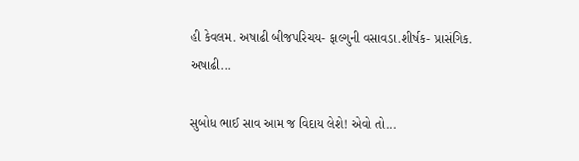હી કેવલમ. અષાઢી બીજપરિચય- ફાલ્ગુની વસાવડા.શીર્ષક- પ્રાસંગિક. અષાઢી...

સુબોધ ભાઈ સાવ આમ જ વિદાય લેશે! એવો તો...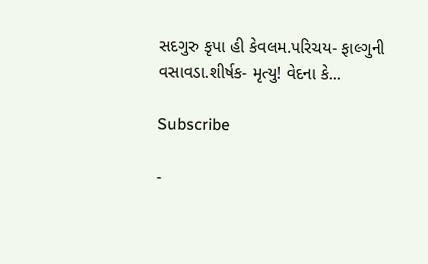સદગુરુ કૃપા હી કેવલમ.પરિચય- ફાલ્ગુની વસાવડા.શીર્ષક- મૃત્યુ! વેદના કે...

Subscribe

-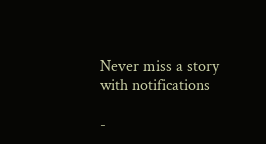Never miss a story with notifications

-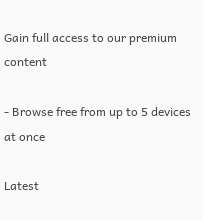Gain full access to our premium content

- Browse free from up to 5 devices at once

Latest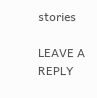stories

LEAVE A REPLY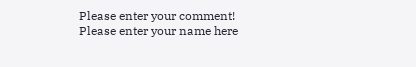Please enter your comment!
Please enter your name here